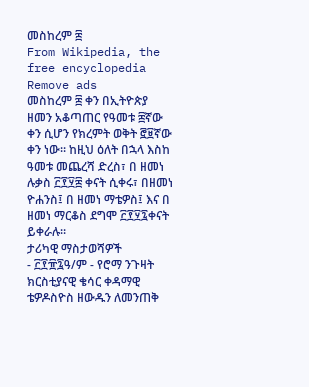መስከረም ፰
From Wikipedia, the free encyclopedia
Remove ads
መስከረም ፰ ቀን በኢትዮጵያ ዘመን አቆጣጠር የዓመቱ ፰ኛው ቀን ሲሆን የክረምት ወቅት ፸፱ኛው ቀን ነው። ከዚህ ዕለት በኋላ እስከ ዓመቱ መጨረሻ ድረስ፣ በ ዘመነ ሉቃስ ፫፻፶፰ ቀናት ሲቀሩ፣ በዘመነ ዮሐንስ፤ በ ዘመነ ማቴዎስ፤ እና በ ዘመነ ማርቆስ ደግሞ ፫፻፶፯ቀናት ይቀራሉ።
ታሪካዊ ማስታወሻዎች
- ፫፻፹፯ዓ/ም - የሮማ ንጉዛት ክርስቲያናዊ ቄሳር ቀዳማዊ ቴዎዶስዮስ ዘውዱን ለመንጠቅ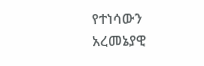የተነሳውን አረመኔያዊ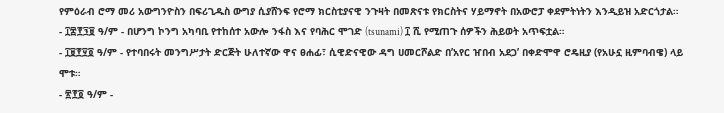የምዕራብ ሮማ መሪ አውግንዮስን በፍሪጊዱስ ውግያ ሲያሸንፍ የሮማ ክርስቲያናዊ ንጉዛት በመጽናቱ የክርስትና ሃይማኖት በአውሮፓ ቀደምትነትን እንዲይዝ አድርጎታል።
- ፲፰፻፺፱ ዓ/ም - በሆንግ ኮንግ አካባቢ የተከሰተ አውሎ ንፋስ እና የባሕር ሞገድ (tsunami) ፲ ሺ የሚጠጉ ሰዎችን ሕይወት አጥፍቷል።
- ፲፱፻፶፬ ዓ/ም - የተባበሩት መንግሥታት ድርጅት ሁለተኛው ዋና ፀሐፊ፣ ሲዊድናዊው ዳግ ሀመርሾልድ በ’አየር ዠበብ አደጋ’ በቀድሞዋ ሮዴዚያ (የአሁኗ ዚምባብዌ) ላይ ሞቱ።
- ፳፻፬ ዓ/ም -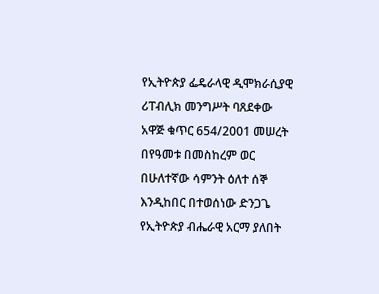የኢትዮጵያ ፌዴራላዊ ዲሞክራሲያዊ ሪፐብሊክ መንግሥት ባጸደቀው አዋጅ ቁጥር 654/2001 መሠረት በየዓመቱ በመስከረም ወር በሁለተኛው ሳምንት ዕለተ ሰኞ እንዲከበር በተወሰነው ድንጋጌ የኢትዮጵያ ብሔራዊ አርማ ያለበት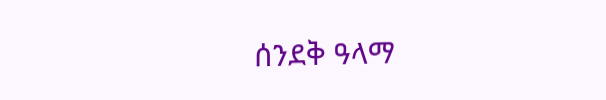ሰንደቅ ዓላማ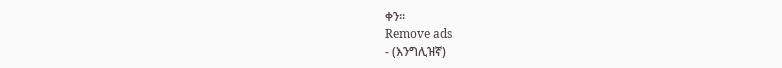ቀን።
Remove ads
- (እንግሊዝኛ)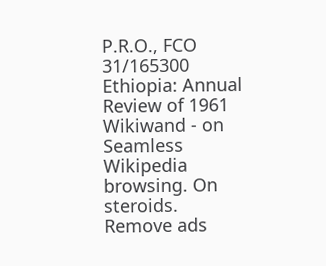P.R.O., FCO 31/165300 Ethiopia: Annual Review of 1961
Wikiwand - on
Seamless Wikipedia browsing. On steroids.
Remove ads